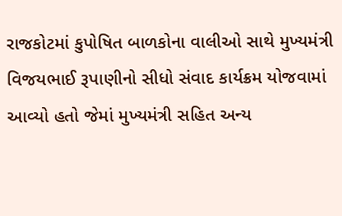રાજકોટમાં કુપોષિત બાળકોના વાલીઓ સાથે મુખ્યમંત્રી વિજયભાઈ રૂપાણીનો સીધો સંવાદ કાર્યક્રમ યોજવામાં આવ્યો હતો જેમાં મુખ્યમંત્રી સહિત અન્ય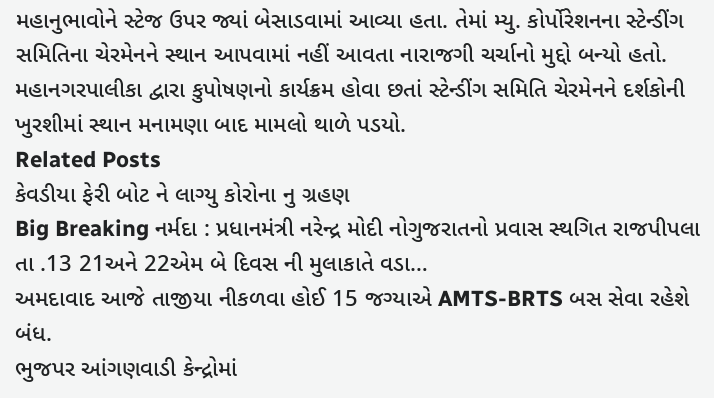મહાનુભાવોને સ્ટેજ ઉપર જ્યાં બેસાડવામાં આવ્યા હતા. તેમાં મ્યુ. કોર્પોરેશનના સ્ટેન્ડીંગ સમિતિના ચેરમેનને સ્થાન આપવામાં નહીં આવતા નારાજગી ચર્ચાનો મુદ્દો બન્યો હતો. મહાનગરપાલીકા દ્વારા કુપોષણનો કાર્યક્રમ હોવા છતાં સ્ટેન્ડીંગ સમિતિ ચેરમેનને દર્શકોની ખુરશીમાં સ્થાન મનામણા બાદ મામલો થાળે પડયો.
Related Posts
કેવડીયા ફેરી બોટ ને લાગ્યુ કોરોના નુ ગ્રહણ
Big Breaking નર્મદા : પ્રધાનમંત્રી નરેન્દ્ર મોદી નોગુજરાતનો પ્રવાસ સ્થગિત રાજપીપલા તા .13 21અને 22એમ બે દિવસ ની મુલાકાતે વડા…
અમદાવાદ આજે તાજીયા નીકળવા હોઈ 15 જગ્યાએ AMTS-BRTS બસ સેવા રહેશે બંધ.
ભુજપર આંગણવાડી કેન્દ્રોમાં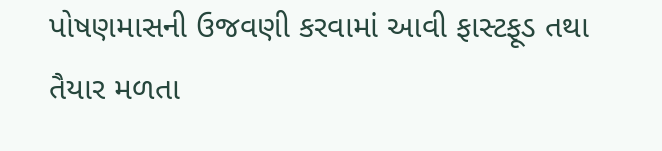પોષણમાસની ઉજવણી કરવામાં આવી ફાસ્ટફૂડ તથા તૈયાર મળતા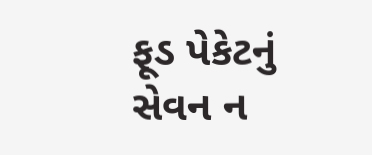ફૂડ પેકેટનું સેવન ન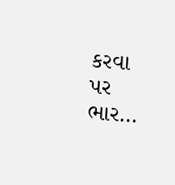કરવા પર ભાર…